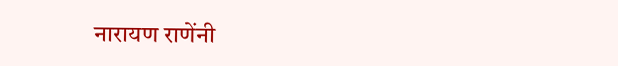नारायण राणेंनी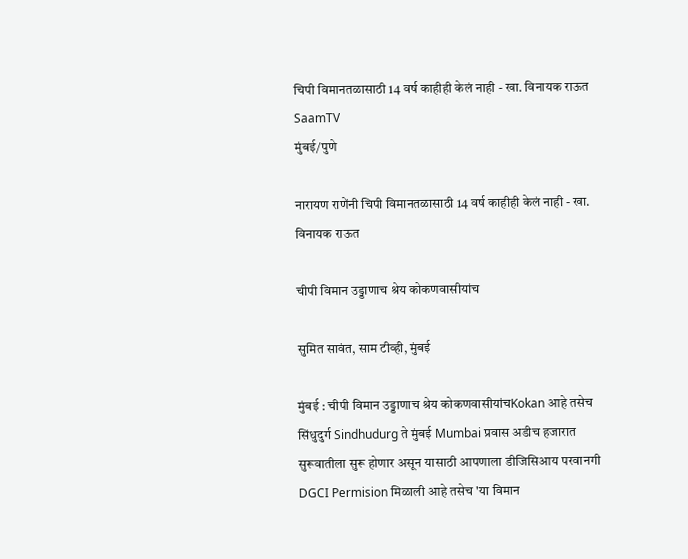चिपी विमानतळासाठी 14 वर्ष काहीही केलं नाही - खा. विनायक राऊत SaamTV
मुंबई/पुणे

नारायण राणेंनी चिपी विमानतळासाठी 14 वर्ष काहीही केलं नाही - खा. विनायक राऊत

चीपी विमान उड्डाणाच श्रेय कोकणवासीयांच

सुमित सावंत, साम टीव्ही, मुंबई

मुंबई : चीपी विमान उड्डाणाच श्रेय कोकणवासीयांचKokan आहे तसेच सिंधुदुर्ग Sindhudurg ते मुंबई Mumbai प्रवास अडीच हजारात सुरूवातीला सुरू होणार असून यासाठी आपणाला डीजिसिआय परवानगी DGCI Permision मिळाली आहे तसेच 'या विमान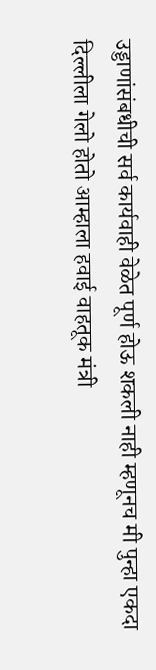उड्डाणांसंबधीची सर्व कार्यवाही वेळेत पूर्ण होऊ शकली नाही म्हणूनच मी पुन्हा एकदा दिल्लीला गेलो होतो आम्हाला हवाई वाहतूक मंत्री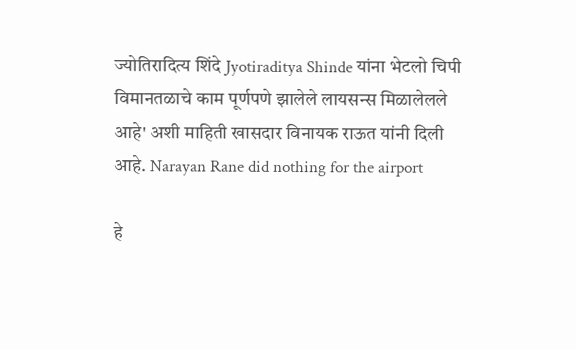ज्योतिरादित्य शिंदे Jyotiraditya Shinde यांना भेटलो चिपी विमानतळाचे काम पूर्णपणे झालेले लायसन्स मिळालेलले आहे' अशी माहिती खासदार विनायक राऊत यांनी दिली आहे. Narayan Rane did nothing for the airport

हे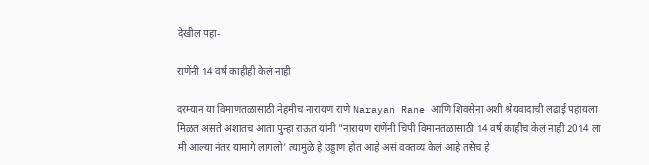देखील पहा-

राणेंनी 14 वर्ष काहीही केलं नाही

दरम्यान या विमाणतळासाठी नेहमीच नारायण राणे Narayan Rane आणि शिवसेना अशी श्रेयवादाची लढाई पहायला मिळत असते अशातच आता पुन्हा राऊत यांनी "नारायण राणेंनी चिपी विमानतळासाठी 14 वर्ष काहीच केलं नाही 2014 ला मी आल्या नंतर यामागे लागलो' त्यामुळे हे उड्डाण होत आहे असं वक्तव्य केलं आहे तसेच हे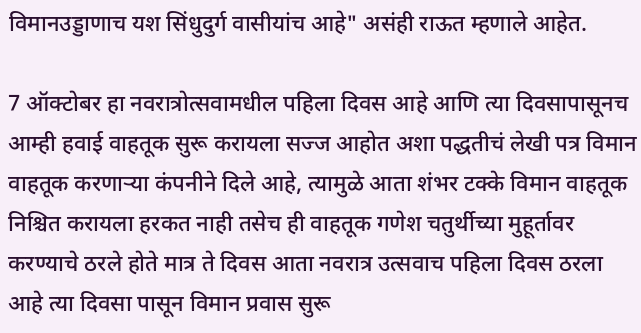विमानउड्डाणाच यश सिंधुदुर्ग वासीयांच आहे" असंही राऊत म्हणाले आहेत.

7 ऑक्टोबर हा नवरात्रोत्सवामधील पहिला दिवस आहे आणि त्या दिवसापासूनच आम्ही हवाई वाहतूक सुरू करायला सज्ज आहोत अशा पद्धतीचं लेखी पत्र विमान वाहतूक करणाऱ्या कंपनीने दिले आहे, त्यामुळे आता शंभर टक्के विमान वाहतूक निश्चित करायला हरकत नाही तसेच ही वाहतूक गणेश चतुर्थीच्या मुहूर्तावर करण्याचे ठरले होते मात्र ते दिवस आता नवरात्र उत्सवाच पहिला दिवस ठरला आहे त्या दिवसा पासून विमान प्रवास सुरू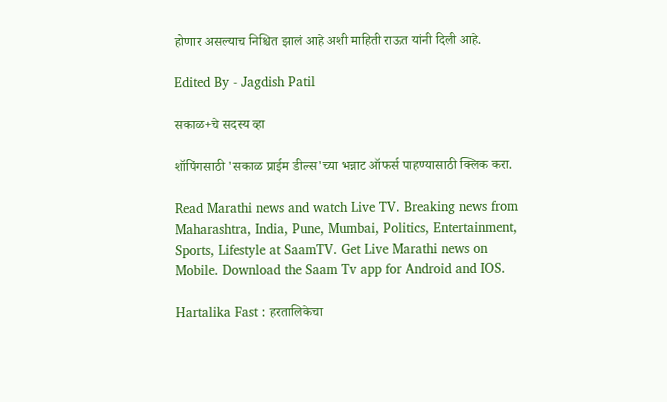होणार असल्याच निश्चित झालं आहे अशी माहिती राऊत यांनी दिली आहे.

Edited By - Jagdish Patil

सकाळ+चे सदस्य व्हा

शॉपिंगसाठी 'सकाळ प्राईम डील्स'च्या भन्नाट ऑफर्स पाहण्यासाठी क्लिक करा.

Read Marathi news and watch Live TV. Breaking news from Maharashtra, India, Pune, Mumbai, Politics, Entertainment, Sports, Lifestyle at SaamTV. Get Live Marathi news on Mobile. Download the Saam Tv app for Android and IOS.

Hartalika Fast : हरतालिकेचा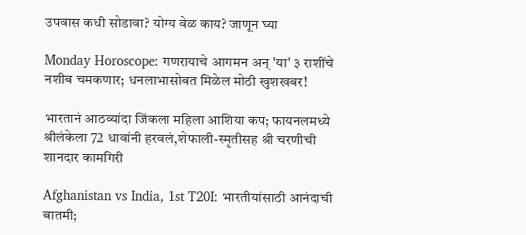उपवास कधी सोडावा? योग्य वेळ काय? जाणून घ्या

Monday Horoscope: गणरायाचे आगमन अन् 'या' ३ राशींचे नशीब चमकणार; धनलाभासोबत मिळेल मोठी खुशखबर!

भारतानं आठव्यांदा जिंकला महिला आशिया कप; फायनलमध्ये श्रीलंकेला 72 धावांनी हरवलं,शेफाली-स्मृतीसह श्री चरणीची शानदार कामगिरी

Afghanistan vs India, 1st T20I: भारतीयांसाठी आनंदाची बातमी;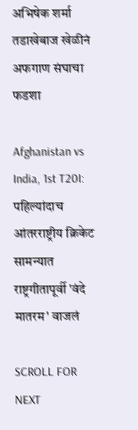अभिषेक शर्मा तडाखेबाज खेळीनं अफगाण संघाचा फडशा

Afghanistan vs India, 1st T20I: पहिल्यांदाच आंतरराष्ट्रीय क्रिकेट सामन्यात राष्ट्रगीतापूर्वी 'वंदे मातरम' वाजलं

SCROLL FOR NEXT